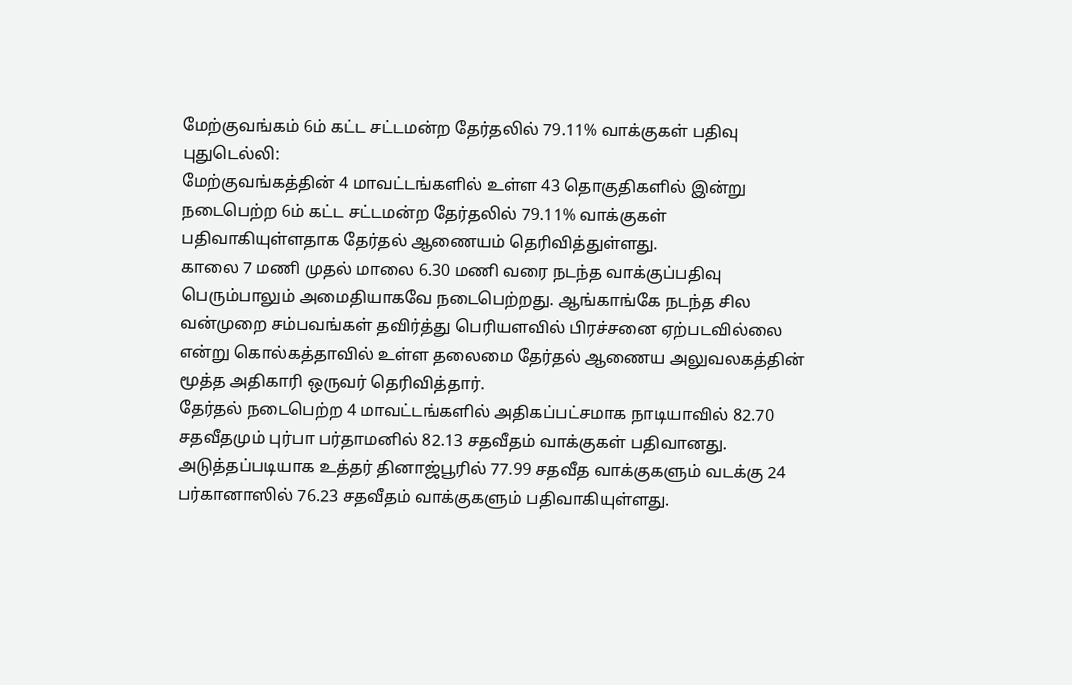மேற்குவங்கம் 6ம் கட்ட சட்டமன்ற தேர்தலில் 79.11% வாக்குகள் பதிவு
புதுடெல்லி:
மேற்குவங்கத்தின் 4 மாவட்டங்களில் உள்ள 43 தொகுதிகளில் இன்று நடைபெற்ற 6ம் கட்ட சட்டமன்ற தேர்தலில் 79.11% வாக்குகள் பதிவாகியுள்ளதாக தேர்தல் ஆணையம் தெரிவித்துள்ளது.
காலை 7 மணி முதல் மாலை 6.30 மணி வரை நடந்த வாக்குப்பதிவு பெரும்பாலும் அமைதியாகவே நடைபெற்றது. ஆங்காங்கே நடந்த சில வன்முறை சம்பவங்கள் தவிர்த்து பெரியளவில் பிரச்சனை ஏற்படவில்லை என்று கொல்கத்தாவில் உள்ள தலைமை தேர்தல் ஆணைய அலுவலகத்தின் மூத்த அதிகாரி ஒருவர் தெரிவித்தார்.
தேர்தல் நடைபெற்ற 4 மாவட்டங்களில் அதிகப்பட்சமாக நாடியாவில் 82.70 சதவீதமும் புர்பா பர்தாமனில் 82.13 சதவீதம் வாக்குகள் பதிவானது. அடுத்தப்படியாக உத்தர் தினாஜ்பூரில் 77.99 சதவீத வாக்குகளும் வடக்கு 24 பர்கானாஸில் 76.23 சதவீதம் வாக்குகளும் பதிவாகியுள்ளது.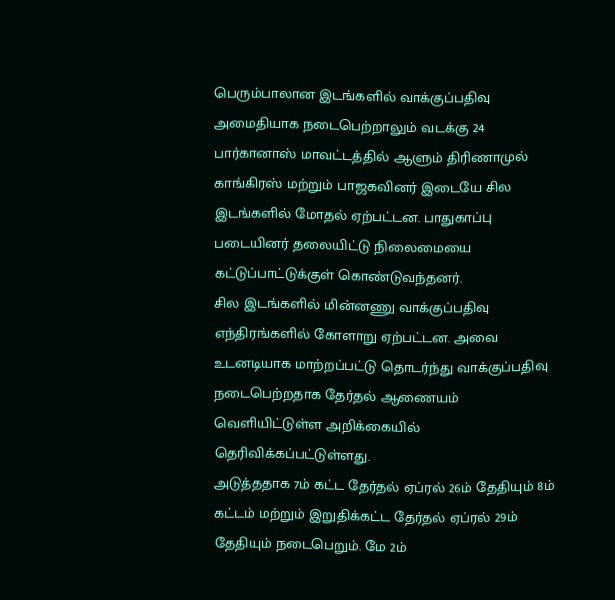பெரும்பாலான இடங்களில் வாக்குப்பதிவு அமைதியாக நடைபெற்றாலும் வடக்கு 24 பார்கானாஸ் மாவட்டத்தில் ஆளும் திரிணாமுல் காங்கிரஸ் மற்றும் பாஜகவினர் இடையே சில இடங்களில் மோதல் ஏற்பட்டன. பாதுகாப்பு படையினர் தலையிட்டு நிலைமையை கட்டுப்பாட்டுக்குள் கொண்டுவந்தனர்.
சில இடங்களில் மின்னணு வாக்குப்பதிவு எந்திரங்களில் கோளாறு ஏற்பட்டன. அவை உடனடியாக மாற்றப்பட்டு தொடர்ந்து வாக்குப்பதிவு நடைபெற்றதாக தேர்தல் ஆணையம் வெளியிட்டுள்ள அறிக்கையில் தெரிவிக்கப்பட்டுள்ளது.
அடுத்ததாக 7ம் கட்ட தேர்தல் ஏப்ரல் 26ம் தேதியும் 8ம் கட்டம் மற்றும் இறுதிக்கட்ட தேர்தல் ஏப்ரல் 29ம் தேதியும் நடைபெறும். மே 2ம்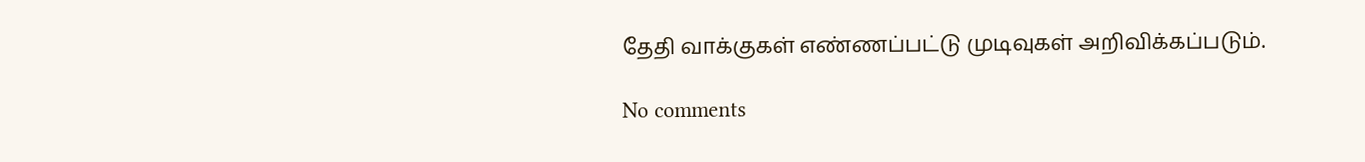தேதி வாக்குகள் எண்ணப்பட்டு முடிவுகள் அறிவிக்கப்படும்.

No comments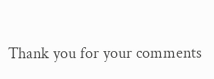Thank you for your comments